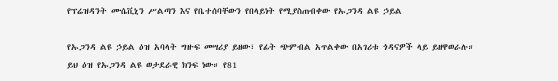የፕሬዝዳንት ሙሴቪኒን ሥልጣን እና የቤተሰባቸውን የበላይነት የሚያስጠብቀው የኡጋንዳ ልዩ ኃይል

የኡጋንዳ ልዩ ኃይል ዕዝ አባላት ግዙፍ መሣሪያ ይዘው፣ የፊት ጭምብል አጥልቀው በአገሪቱ ጎዳናዎች ላይ ይዘዋወራሉ።
ይህ ዕዝ የኡጋንዳ ልዩ ወታደራዊ ክንፍ ነው። የ81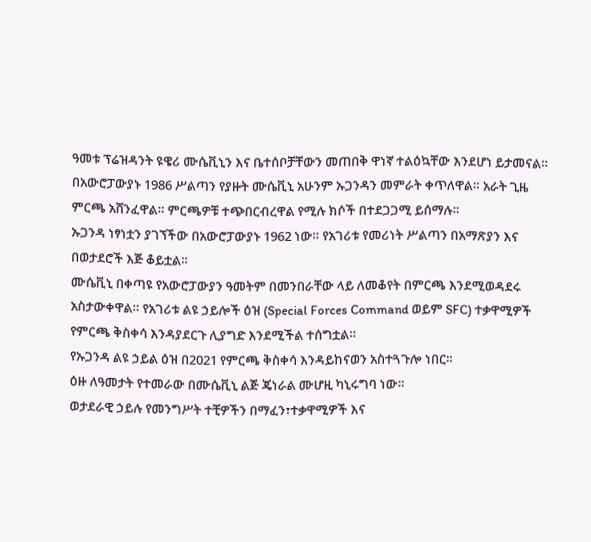ዓመቱ ፕሬዝዳንት ዩዌሪ ሙሴቪኒን እና ቤተሰቦቻቸውን መጠበቅ ዋነኛ ተልዕኳቸው እንደሆነ ይታመናል።
በአውሮፓውያኑ 1986 ሥልጣን የያዙት ሙሴቪኒ አሁንም ኡጋንዳን መምራት ቀጥለዋል። አራት ጊዜ ምርጫ አሸንፈዋል። ምርጫዎቹ ተጭበርብረዋል የሚሉ ክሶች በተደጋጋሚ ይሰማሉ።
ኡጋንዳ ነፃነቷን ያገኘችው በአውሮፓውያኑ 1962 ነው። የአገሪቱ የመሪነት ሥልጣን በአማጽያን እና በወታደሮች እጅ ቆይቷል።
ሙሴቪኒ በቀጣዩ የአውሮፓውያን ዓመትም በመንበራቸው ላይ ለመቆየት በምርጫ እንደሚወዳደሩ አስታውቀዋል። የአገሪቱ ልዩ ኃይሎች ዕዝ (Special Forces Command ወይም SFC) ተቃዋሚዎች የምርጫ ቅስቀሳ እንዳያደርጉ ሊያግድ እንደሚችል ተሰግቷል።
የኡጋንዳ ልዩ ኃይል ዕዝ በ2021 የምርጫ ቅስቀሳ እንዳይከናወን አስተጓጉሎ ነበር።
ዕዙ ለዓመታት የተመራው በሙሴቪኒ ልጅ ጄነራል ሙሆዚ ካኒሩግባ ነው።
ወታደራዊ ኃይሉ የመንግሥት ተቺዎችን በማፈን፣ተቃዋሚዎች እና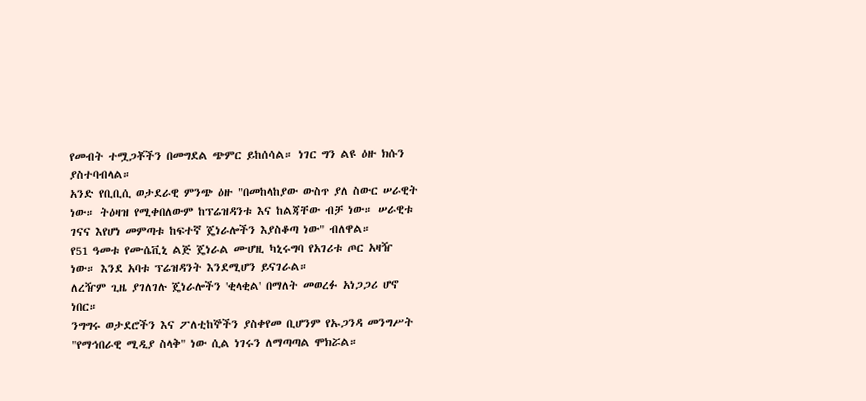የመብት ተሟጋቾችን በመግደል ጭምር ይከሰሳል። ነገር ግን ልዩ ዕዙ ክሱን ያስተባብላል።
አንድ የቢቢሲ ወታደራዊ ምንጭ ዕዙ "በመከላከያው ውስጥ ያለ ስውር ሠራዊት ነው። ትዕዛዝ የሚቀበለውም ከፕሬዝዳንቱ እና ከልጃቸው ብቻ ነው። ሠራዊቱ ገናና እየሆነ መምጣቱ ከፍተኛ ጄነራሎችን እያስቆጣ ነው" ብለዋል።
የ51 ዓመቱ የሙሴቪኒ ልጅ ጄነራል ሙሆዚ ካኒሩግባ የአገሪቱ ጦር አዛዥ ነው። እንደ አባቱ ፕሬዝዳንት እንደሚሆን ይናገራል።
ለረዥም ጊዜ ያገለገሉ ጄነራሎችን 'ቂላቂል' በማለት መወረፉ አነጋጋሪ ሆኖ ነበር።
ንግግሩ ወታደሮችን እና ፖለቲከኞችን ያስቀየመ ቢሆንም የኡጋንዳ መንግሥት "የማኅበራዊ ሚዲያ ስላቅ" ነው ሲል ነገሩን ለማጣጣል ሞክሯል።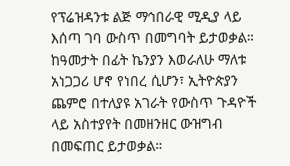የፕሬዝዳንቱ ልጅ ማኅበራዊ ሚዲያ ላይ እሰጣ ገባ ውስጥ በመግባት ይታወቃል።
ከዓመታት በፊት ኬንያን እወራለሁ ማለቱ አነጋጋሪ ሆኖ የነበረ ሲሆን፣ ኢትዮጵያን ጨምሮ በተለያዩ አገራት የውስጥ ጉዳዮች ላይ አስተያየት በመዘንዘር ውዝግብ በመፍጠር ይታወቃል።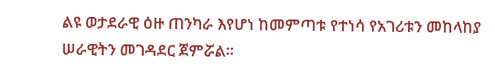ልዩ ወታደራዊ ዕዙ ጠንካራ እየሆነ ከመምጣቱ የተነሳ የአገሪቱን መከላከያ ሠራዊትን መገዳደር ጀምሯል።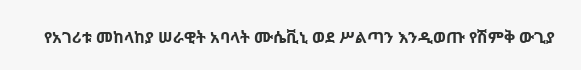የአገሪቱ መከላከያ ሠራዊት አባላት ሙሴቪኒ ወደ ሥልጣን እንዲወጡ የሽምቅ ውጊያ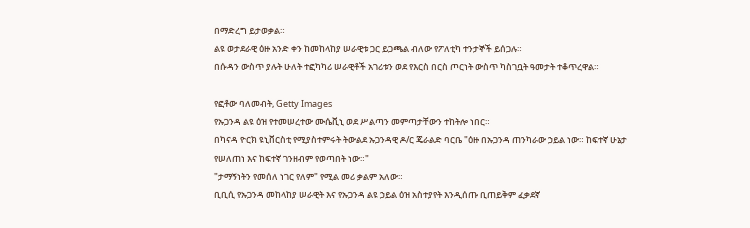በማድረግ ይታወቃል።
ልዩ ወታደራዊ ዕዙ አንድ ቀን ከመከላከያ ሠራዊቱ ጋር ይጋጫል ብለው የፖለቲካ ተንታኞች ይሰጋሉ።
በሱዳን ውስጥ ያሉት ሁለት ተፎካካሪ ሠራዊቶች አገሪቱን ወደ የእርስ በርስ ጦርነት ውስጥ ካስገቧት ዓመታት ተቆጥረዋል።

የፎቶው ባለመብት, Getty Images
የኡጋንዳ ልዩ ዕዝ የተመሠረተው ሙሴቪኒ ወደ ሥልጣን መምጣታቸውን ተከትሎ ነበር።
በካናዳ ዮርክ ዩኒቨርስቲ የሚያስተምሩት ትውልደ ኡጋንዳዊ ዶ/ር ጄራልድ ባርቤ "ዕዙ በኡጋንዳ ጠንካራው ኃይል ነው። ከፍተኛ ሁኔታ የሠለጠነ እና ከፍተኛ ገንዘብም የወጣበት ነው።"
"ታማኝነትን የመሰለ ነገር የለም" የሚል መሪ ቃልም አለው።
ቢቢሲ የኡጋንዳ መከላከያ ሠራዊት እና የኡጋንዳ ልዩ ኃይል ዕዝ አስተያየት እንዲሰጡ ቢጠይቅም ፈቃደኛ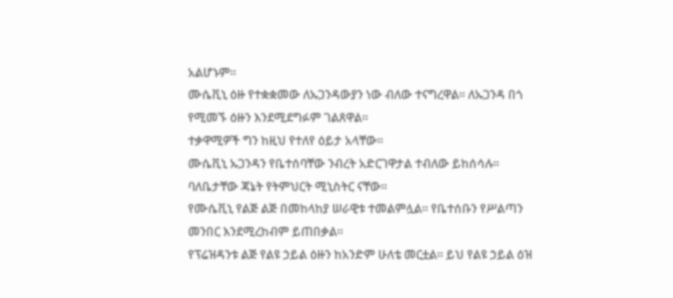አልሆኑም።
ሙሴቪኒ ዕዙ የተቋቋመው ለኡጋንዳውያን ነው ብለው ተናግረዋል። ለኡጋንዳ በጎ የሚመኙ ዕዙን እንደሚደግፉም ገልጸዋል።
ተቃዋሚዎች ግን ከዚህ የተለየ ዕይታ አላቸው።
ሙሴቪኒ ኡጋንዳን የቤተሰባቸው ንብረት አድርገዋታል ተብለው ይከሰሳሉ። ባለቤታቸው ጃኔት የትምህርት ሚኒስትር ናቸው።
የሙሴቪኒ የልጅ ልጅ በመከላከያ ሠራዊቱ ተመልምሏል። የቤተሰቡን የሥልጣን መንበር እንደሚረከብም ይጠበቃል።
የፕሬዝዳንቱ ልጅ የልዩ ኃይል ዕዙን ከአንድም ሁለቴ መርቷል። ይህ የልዩ ኃይል ዕዝ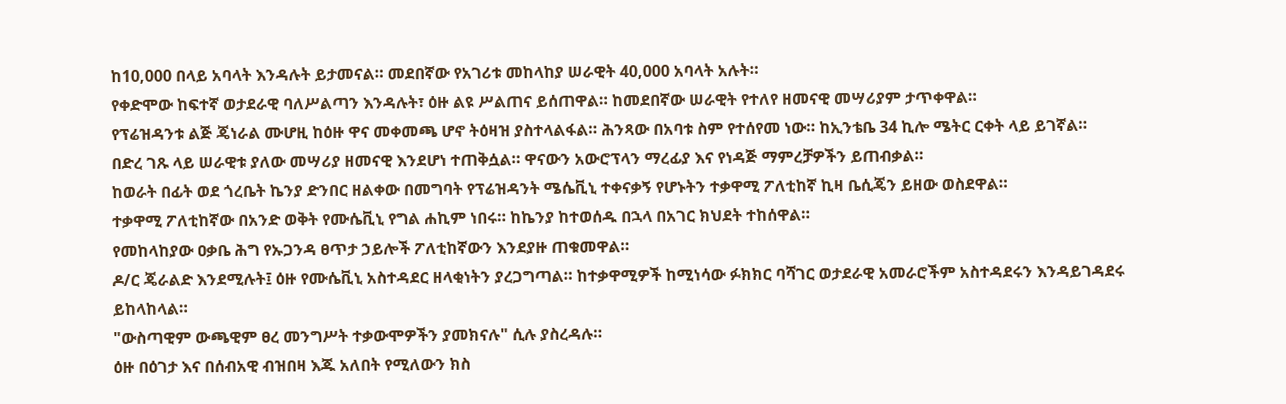ከ10,000 በላይ አባላት እንዳሉት ይታመናል። መደበኛው የአገሪቱ መከላከያ ሠራዊት 40,000 አባላት አሉት።
የቀድሞው ከፍተኛ ወታደራዊ ባለሥልጣን እንዳሉት፣ ዕዙ ልዩ ሥልጠና ይሰጠዋል። ከመደበኛው ሠራዊት የተለየ ዘመናዊ መሣሪያም ታጥቀዋል።
የፕሬዝዳንቱ ልጅ ጄነራል ሙሆዚ ከዕዙ ዋና መቀመጫ ሆኖ ትዕዛዝ ያስተላልፋል። ሕንጻው በአባቱ ስም የተሰየመ ነው። ከኢንቴቤ 34 ኪሎ ሜትር ርቀት ላይ ይገኛል።
በድረ ገጹ ላይ ሠራዊቱ ያለው መሣሪያ ዘመናዊ እንደሆነ ተጠቅሷል። ዋናውን አውሮፕላን ማረፊያ እና የነዳጅ ማምረቻዎችን ይጠብቃል።
ከወራት በፊት ወደ ጎረቤት ኬንያ ድንበር ዘልቀው በመግባት የፕሬዝዳንት ሜሴቪኒ ተቀናቃኝ የሆኑትን ተቃዋሚ ፖለቲከኛ ኪዛ ቤሲጄን ይዘው ወስደዋል።
ተቃዋሚ ፖለቲከኛው በአንድ ወቅት የሙሴቪኒ የግል ሐኪም ነበሩ። ከኬንያ ከተወሰዱ በኋላ በአገር ክህደት ተከሰዋል።
የመከላከያው ዐቃቤ ሕግ የኡጋንዳ ፀጥታ ኃይሎች ፖለቲከኛውን እንደያዙ ጠቁመዋል።
ዶ/ር ጄራልድ እንደሚሉት፤ ዕዙ የሙሴቪኒ አስተዳደር ዘላቂነትን ያረጋግጣል። ከተቃዋሚዎች ከሚነሳው ፉክክር ባሻገር ወታደራዊ አመራሮችም አስተዳደሩን እንዳይገዳደሩ ይከላከላል።
"ውስጣዊም ውጫዊም ፀረ መንግሥት ተቃውሞዎችን ያመክናሉ" ሲሉ ያስረዳሉ።
ዕዙ በዕገታ እና በሰብአዊ ብዝበዛ እጁ አለበት የሚለውን ክስ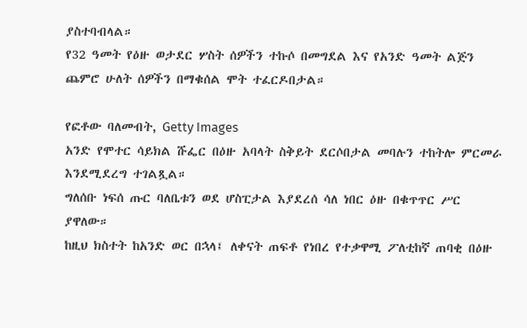ያስተባብላል።
የ32 ዓመት የዕዙ ወታደር ሦስት ሰዎችን ተኩሶ በመግደል እና የአንድ ዓመት ልጅን ጨምሮ ሁለት ሰዎችን በማቁሰል ሞት ተፈርዶበታል።

የፎቶው ባለመብት, Getty Images
አንድ የሞተር ሳይክል ሹፌር በዕዙ አባላት ስቅይት ደርሶበታል መባሉን ተከትሎ ምርመራ እንደሚደረግ ተገልጿል።
ግለሰቡ ነፍሰ ጡር ባለቤቱን ወደ ሆስፒታል እያደረሰ ሳለ ነበር ዕዙ በቁጥጥር ሥር ያዋለው።
ከዚህ ክስተት ከአንድ ወር በኋላ፤ ለቀናት ጠፍቶ የነበረ የተቃዋሚ ፖለቲከኛ ጠባቂ በዕዙ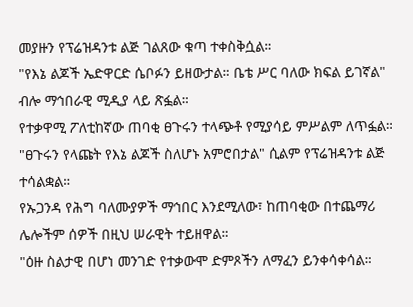መያዙን የፕሬዝዳንቱ ልጅ ገልጸው ቁጣ ተቀስቅሷል።
"የእኔ ልጆች ኤድዋርድ ሴቦፉን ይዘውታል። ቤቴ ሥር ባለው ክፍል ይገኛል" ብሎ ማኅበራዊ ሚዲያ ላይ ጽፏል።
የተቃዋሚ ፖለቲከኛው ጠባቂ ፀጉሩን ተላጭቶ የሚያሳይ ምሥልም ለጥፏል።
"ፀጉሩን የላጩት የእኔ ልጆች ስለሆኑ አምሮበታል" ሲልም የፕሬዝዳንቱ ልጅ ተሳልቋል።
የኡጋንዳ የሕግ ባለሙያዎች ማኅበር እንደሚለው፣ ከጠባቂው በተጨማሪ ሌሎችም ሰዎች በዚህ ሠራዊት ተይዘዋል።
"ዕዙ ስልታዊ በሆነ መንገድ የተቃውሞ ድምጾችን ለማፈን ይንቀሳቀሳል።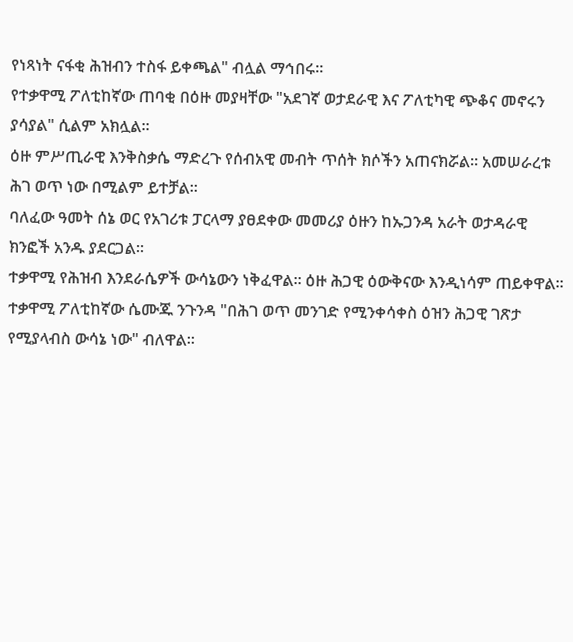የነጻነት ናፋቂ ሕዝብን ተስፋ ይቀጫል" ብሏል ማኅበሩ።
የተቃዋሚ ፖለቲከኛው ጠባቂ በዕዙ መያዛቸው "አደገኛ ወታደራዊ እና ፖለቲካዊ ጭቆና መኖሩን ያሳያል" ሲልም አክሏል።
ዕዙ ምሥጢራዊ እንቅስቃሴ ማድረጉ የሰብአዊ መብት ጥሰት ክሶችን አጠናክሯል። አመሠራረቱ ሕገ ወጥ ነው በሚልም ይተቻል።
ባለፈው ዓመት ሰኔ ወር የአገሪቱ ፓርላማ ያፀደቀው መመሪያ ዕዙን ከኡጋንዳ አራት ወታዳራዊ ክንፎች አንዱ ያደርጋል።
ተቃዋሚ የሕዝብ እንደራሴዎች ውሳኔውን ነቅፈዋል። ዕዙ ሕጋዊ ዕውቅናው እንዲነሳም ጠይቀዋል።
ተቃዋሚ ፖለቲከኛው ሴሙጁ ንጉንዳ "በሕገ ወጥ መንገድ የሚንቀሳቀስ ዕዝን ሕጋዊ ገጽታ የሚያላብስ ውሳኔ ነው" ብለዋል።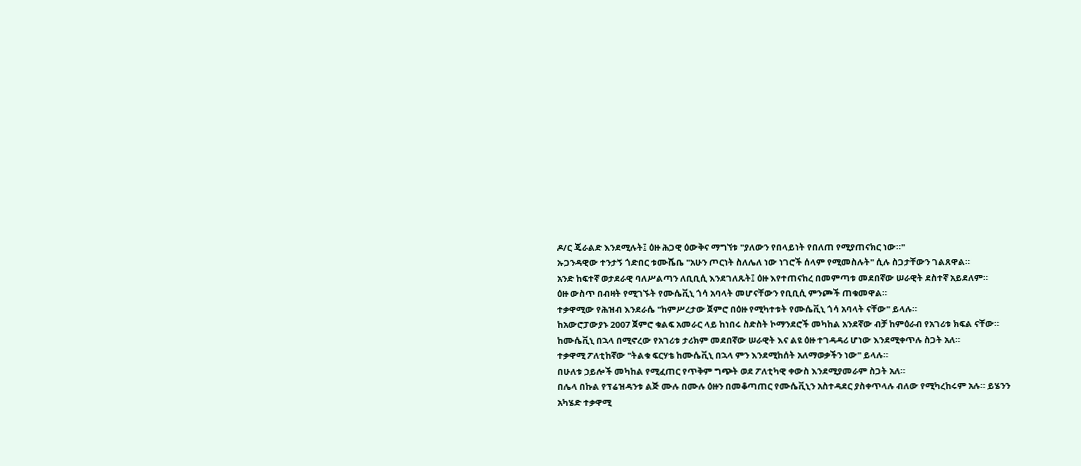ዶ/ር ጄራልድ እንደሚሉት፤ ዕዙ ሕጋዊ ዕውቅና ማግኘቱ "ያለውን የበላይነት የበለጠ የሚያጠናክር ነው።"
ኡጋንዳዊው ተንታኝ ጎድበር ቱሙሼቤ "አሁን ጦርነት ስለሌለ ነው ነገሮች ሰላም የሚመስሉት" ሲሉ ስጋታቸውን ገልጸዋል።
አንድ ከፍተኛ ወታደራዊ ባለሥልጣን ለቢቢሲ እንደገለጹት፤ ዕዙ እየተጠናከረ በመምጣቱ መደበኛው ሠራዊት ደስተኛ አይደለም።
ዕዙ ውስጥ በብዛት የሚገኙት የሙሴቪኒ ጎሳ አባላት መሆናቸውን የቢቢሲ ምንጮች ጠቁመዋል።
ተቃዋሚው የሕዝብ እንደራሴ "ከምሥረታው ጀምሮ በዕዙ የሚካተቱት የሙሴቪኒ ጎሳ አባላት ናቸው" ይላሉ።
ከአውሮፓውያኑ 2007 ጀምሮ ቁልፍ አመራር ላይ ከነበሩ ስድስት ኮማንደሮች መካከል አንደኛው ብቻ ከምዕራብ የአገሪቱ ክፍል ናቸው።
ከሙሴቪኒ በኋላ በሚኖረው የአገሪቱ ታሪክም መደበኛው ሠራዊት እና ልዩ ዕዙ ተገዳዳሪ ሆነው እንደሚቀጥሉ ስጋት አለ።
ተቃዋሚ ፖለቲከኛው "ትልቁ ፍርሃቴ ከሙሴቪኒ በኋላ ምን እንደሚከሰት አለማወቃችን ነው" ይላሉ።
በሁለቱ ኃይሎች መካከል የሚፈጠር የጥቅም ግጭት ወደ ፖለቲካዊ ቀውስ እንደሚያመራም ስጋት አለ።
በሌላ በኩል የፕሬዝዳንቱ ልጅ ሙሉ በሙሉ ዕዙን በመቆጣጠር የሙሴቪኒን አስተዳደር ያስቀጥላሉ ብለው የሚካረከሩም አሉ። ይሄንን አካሄድ ተቃዋሚ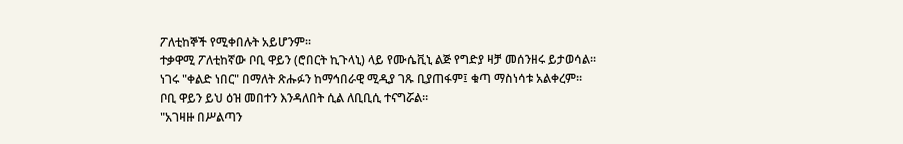ፖለቲከኞች የሚቀበሉት አይሆንም።
ተቃዋሚ ፖለቲከኛው ቦቢ ዋይን (ሮበርት ኪጉላኒ) ላይ የሙሴቪኒ ልጅ የግድያ ዛቻ መሰንዘሩ ይታወሳል።
ነገሩ "ቀልድ ነበር" በማለት ጽሑፉን ከማኅበራዊ ሚዲያ ገጹ ቢያጠፋም፤ ቁጣ ማስነሳቱ አልቀረም።
ቦቢ ዋይን ይህ ዕዝ መበተን እንዳለበት ሲል ለቢቢሲ ተናግሯል።
"አገዛዙ በሥልጣን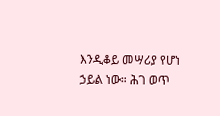እንዲቆይ መሣሪያ የሆነ ኃይል ነው። ሕገ ወጥ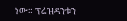ነው። ፕሬዝዳንቱን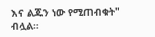እና ልጁን ነው የሚጠብቁት" ብሏል።